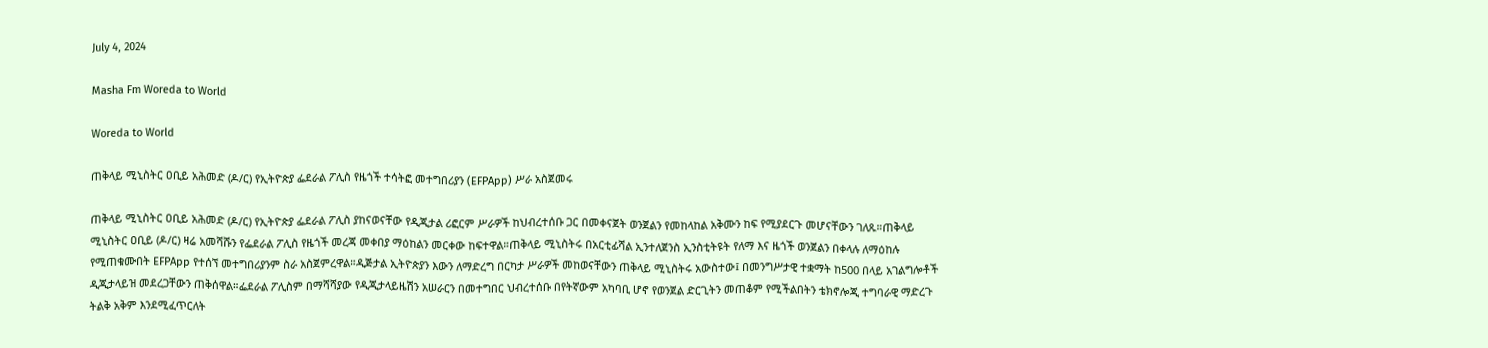July 4, 2024

Masha Fm Woreda to World

Woreda to World

ጠቅላይ ሚኒስትር ዐቢይ አሕመድ (ዶ/ር) የኢትዮጵያ ፌደራል ፖሊስ የዜጎች ተሳትፎ መተግበሪያን (EFPApp) ሥራ አስጀመሩ

ጠቅላይ ሚኒስትር ዐቢይ አሕመድ (ዶ/ር) የኢትዮጵያ ፌደራል ፖሊስ ያከናወናቸው የዲጂታል ሪፎርም ሥራዎች ከህብረተሰቡ ጋር በመቀናጀት ወንጀልን የመከላከል አቅሙን ከፍ የሚያደርጉ መሆናቸውን ገለጹ።ጠቅላይ ሚኒስትር ዐቢይ (ዶ/ር) ዛሬ አመሻሹን የፌደራል ፖሊስ የዜጎች መረጃ መቀበያ ማዕከልን መርቀው ከፍተዋል።ጠቅላይ ሚኒስትሩ በአርቲፊሻል ኢንተለጀንስ ኢንስቲትዩት የለማ እና ዜጎች ወንጀልን በቀላሉ ለማዕከሉ የሚጠቁሙበት EFPApp የተሰኘ መተግበሪያንም ስራ አስጀምረዋል።ዲጅታል ኢትዮጵያን እውን ለማድረግ በርካታ ሥራዎች መከወናቸውን ጠቅላይ ሚኒስትሩ አውስተው፤ በመንግሥታዊ ተቋማት ከ500 በላይ አገልግሎቶች ዲጂታላይዝ መደረጋቸውን ጠቅሰዋል።ፌደራል ፖሊስም በማሻሻያው የዲጂታላይዜሽን አሠራርን በመተግበር ህብረተሰቡ በየትኛውም አካባቢ ሆኖ የወንጀል ድርጊትን መጠቆም የሚችልበትን ቴክኖሎጂ ተግባራዊ ማድረጉ ትልቅ አቅም እንደሚፈጥርለት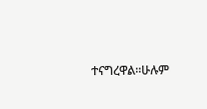ተናግረዋል።ሁሉም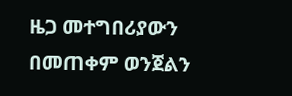ዜጋ መተግበሪያውን በመጠቀም ወንጀልን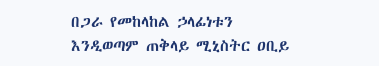በጋራ የመከላከል ኃላፊነቱን እንዲወጣም ጠቅላይ ሚኒስትር ዐቢይ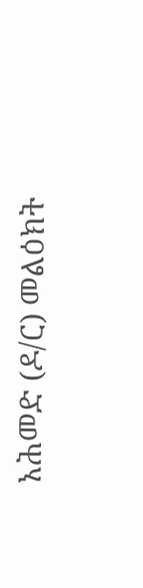አሕመድ (ዶ/ር) መልዕክት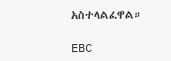አስተላልፈዋል።

EBC